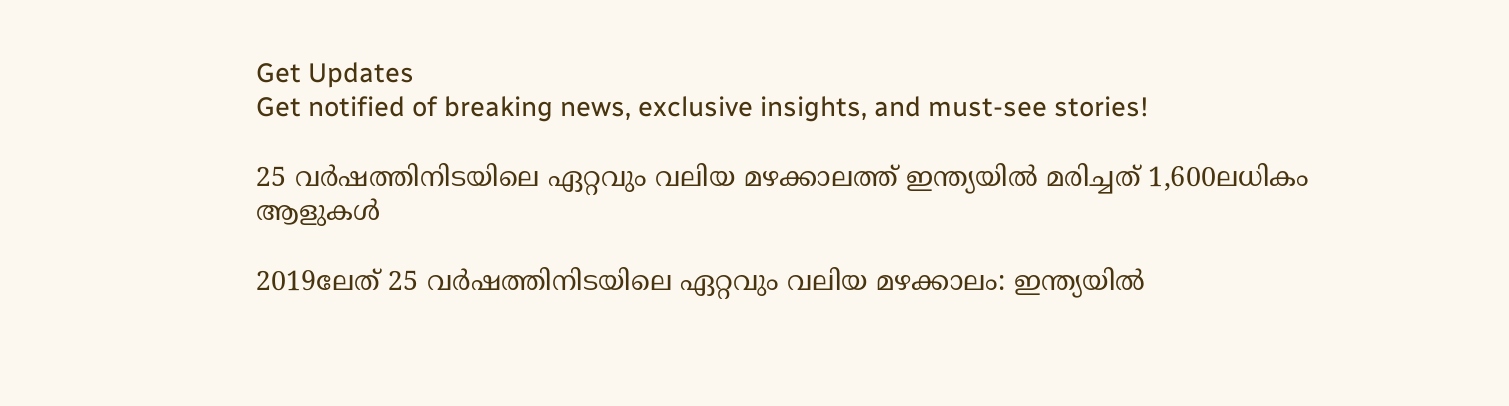Get Updates
Get notified of breaking news, exclusive insights, and must-see stories!

25 വര്‍ഷത്തിനിടയിലെ ഏറ്റവും വലിയ മഴക്കാലത്ത് ഇന്ത്യയില്‍ മരിച്ചത് 1,600ലധികം ആളുകള്‍

2019ലേത് 25 വര്‍ഷത്തിനിടയിലെ ഏറ്റവും വലിയ മഴക്കാലം: ഇന്ത്യയില്‍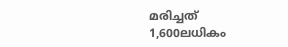മരിച്ചത് 1,600ലധികം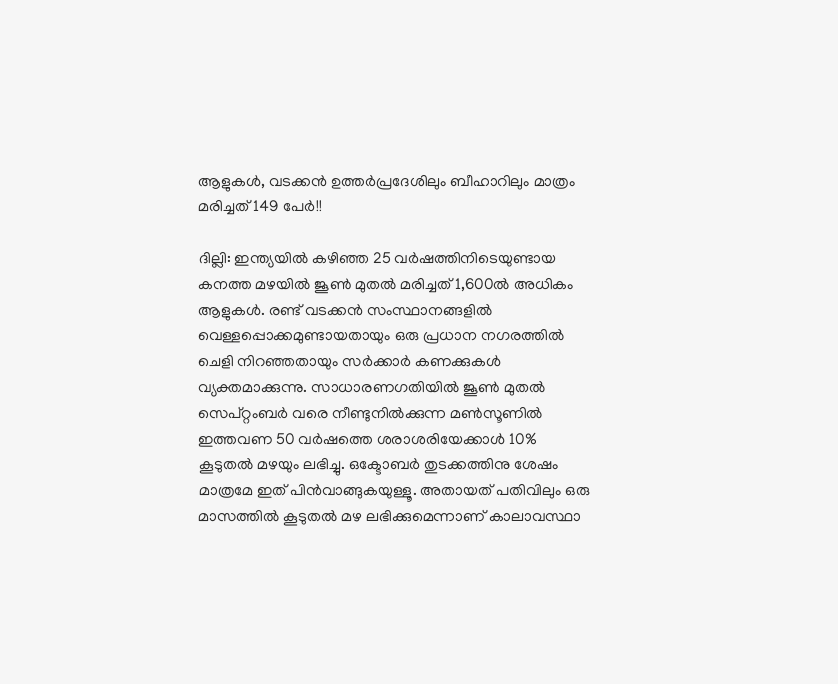ആളുകള്‍, വടക്കന്‍ ഉത്തര്‍പ്രദേശിലും ബീഹാറിലും മാത്രം മരിച്ചത് 149 പേര്‍!!

ദില്ലി: ഇന്ത്യയില്‍ കഴിഞ്ഞ 25 വര്‍ഷത്തിനിടെയുണ്ടായ കനത്ത മഴയില്‍ ജൂണ്‍ മുതല്‍ മരിച്ചത് 1,600ല്‍ അധികം ആളുകള്‍. രണ്ട് വടക്കന്‍ സംസ്ഥാനങ്ങളില്‍ വെള്ളപ്പൊക്കമുണ്ടായതായും ഒരു പ്രധാന നഗരത്തില്‍ ചെളി നിറഞ്ഞതായും സര്‍ക്കാര്‍ കണക്കുകള്‍ വ്യക്തമാക്കുന്നു. സാധാരണഗതിയില്‍ ജൂണ്‍ മുതല്‍ സെപ്റ്റംബര്‍ വരെ നീണ്ടുനില്‍ക്കുന്ന മണ്‍സൂണില്‍ ഇത്തവണ 50 വര്‍ഷത്തെ ശരാശരിയേക്കാള്‍ 10% കൂടുതല്‍ മഴയും ലഭിച്ചു. ഒക്ടോബര്‍ തുടക്കത്തിനു ശേഷം മാത്രമേ ഇത് പിന്‍വാങ്ങുകയുള്ളൂ. അതായത് പതിവിലും ഒരു മാസത്തില്‍ കൂടുതല്‍ മഴ ലഭിക്കുമെന്നാണ് കാലാവസ്ഥാ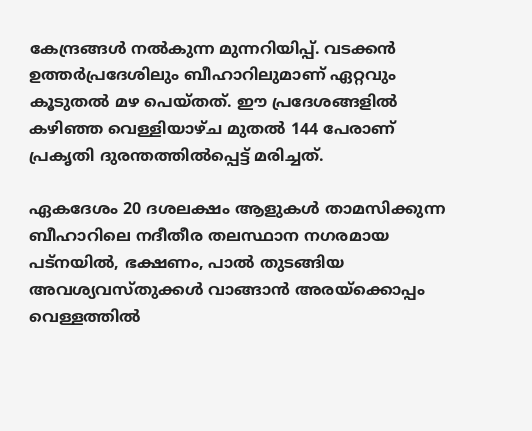കേന്ദ്രങ്ങള്‍ നല്‍കുന്ന മുന്നറിയിപ്പ്. വടക്കന്‍ ഉത്തര്‍പ്രദേശിലും ബീഹാറിലുമാണ് ഏറ്റവും കൂടുതല്‍ മഴ പെയ്തത്. ഈ പ്രദേശങ്ങളില്‍ കഴിഞ്ഞ വെള്ളിയാഴ്ച മുതല്‍ 144 പേരാണ് പ്രകൃതി ദുരന്തത്തില്‍പ്പെട്ട് മരിച്ചത്.

ഏകദേശം 20 ദശലക്ഷം ആളുകള്‍ താമസിക്കുന്ന ബീഹാറിലെ നദീതീര തലസ്ഥാന നഗരമായ പട്നയില്‍, ഭക്ഷണം, പാല്‍ തുടങ്ങിയ അവശ്യവസ്തുക്കള്‍ വാങ്ങാന്‍ അരയ്‌ക്കൊപ്പം വെള്ളത്തില്‍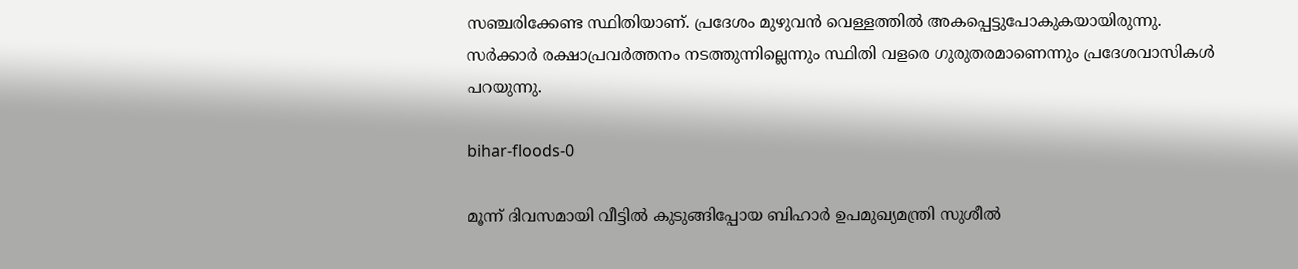സഞ്ചരിക്കേണ്ട സ്ഥിതിയാണ്. പ്രദേശം മുഴുവന്‍ വെള്ളത്തില്‍ അകപ്പെട്ടുപോകുകയായിരുന്നു. സര്‍ക്കാര്‍ രക്ഷാപ്രവര്‍ത്തനം നടത്തുന്നില്ലെന്നും സ്ഥിതി വളരെ ഗുരുതരമാണെന്നും പ്രദേശവാസികള്‍ പറയുന്നു.

bihar-floods-0

മൂന്ന് ദിവസമായി വീട്ടില്‍ കുടുങ്ങിപ്പോയ ബിഹാര്‍ ഉപമുഖ്യമന്ത്രി സുശീല്‍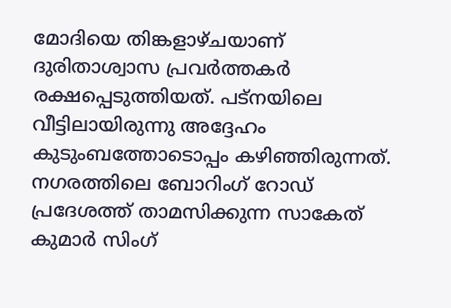മോദിയെ തിങ്കളാഴ്ചയാണ് ദുരിതാശ്വാസ പ്രവര്‍ത്തകര്‍ രക്ഷപ്പെടുത്തിയത്. പട്‌നയിലെ വീട്ടിലായിരുന്നു അദ്ദേഹം കുടുംബത്തോടൊപ്പം കഴിഞ്ഞിരുന്നത്. നഗരത്തിലെ ബോറിംഗ് റോഡ് പ്രദേശത്ത് താമസിക്കുന്ന സാകേത് കുമാര്‍ സിംഗ്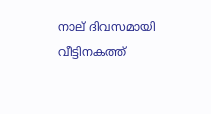നാല് ദിവസമായി വീട്ടിനകത്ത്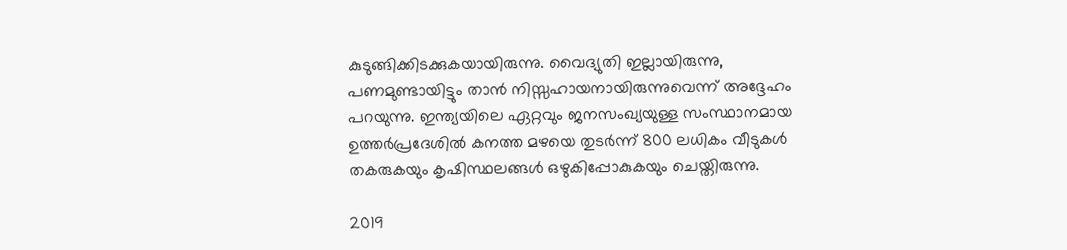കുടുങ്ങിക്കിടക്കുകയായിരുന്നു. വൈദ്യുതി ഇല്ലായിരുന്നു, പണമുണ്ടായിട്ടും താന്‍ നിസ്സഹായനായിരുന്നുവെന്ന് അദ്ദേഹം പറയുന്നു. ഇന്ത്യയിലെ ഏറ്റവും ജനസംഖ്യയുള്ള സംസ്ഥാനമായ ഉത്തര്‍പ്രദേശില്‍ കനത്ത മഴയെ തുടര്‍ന്ന് 800 ലധികം വീടുകള്‍ തകരുകയും കൃഷിസ്ഥലങ്ങള്‍ ഒഴുകിപ്പോകുകയും ചെയ്തിരുന്നു.

2019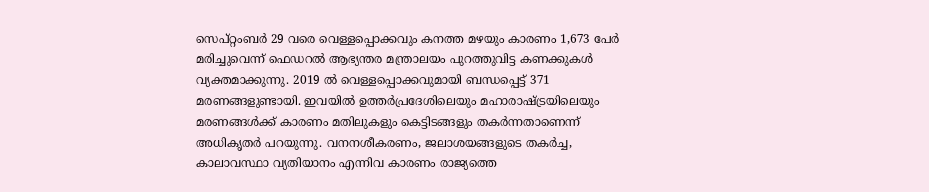സെപ്റ്റംബര്‍ 29 വരെ വെള്ളപ്പൊക്കവും കനത്ത മഴയും കാരണം 1,673 പേര്‍ മരിച്ചുവെന്ന് ഫെഡറല്‍ ആഭ്യന്തര മന്ത്രാലയം പുറത്തുവിട്ട കണക്കുകള്‍ വ്യക്തമാക്കുന്നു. 2019 ല്‍ വെള്ളപ്പൊക്കവുമായി ബന്ധപ്പെട്ട് 371 മരണങ്ങളുണ്ടായി. ഇവയില്‍ ഉത്തര്‍പ്രദേശിലെയും മഹാരാഷ്ട്രയിലെയും മരണങ്ങള്‍ക്ക് കാരണം മതിലുകളും കെട്ടിടങ്ങളും തകര്‍ന്നതാണെന്ന് അധികൃതര്‍ പറയുന്നു. വനനശീകരണം, ജലാശയങ്ങളുടെ തകര്‍ച്ച, കാലാവസ്ഥാ വ്യതിയാനം എന്നിവ കാരണം രാജ്യത്തെ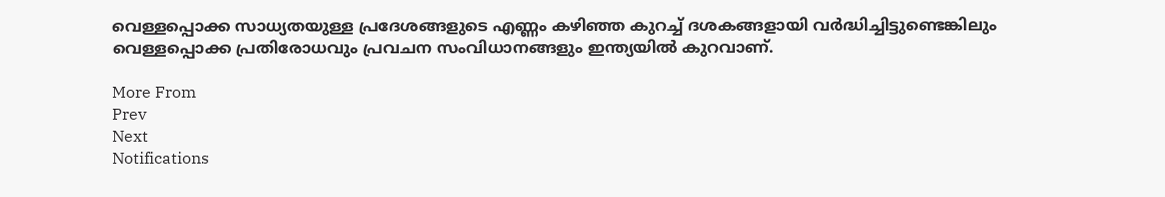വെള്ളപ്പൊക്ക സാധ്യതയുള്ള പ്രദേശങ്ങളുടെ എണ്ണം കഴിഞ്ഞ കുറച്ച് ദശകങ്ങളായി വര്‍ദ്ധിച്ചിട്ടുണ്ടെങ്കിലും വെള്ളപ്പൊക്ക പ്രതിരോധവും പ്രവചന സംവിധാനങ്ങളും ഇന്ത്യയില്‍ കുറവാണ്.

More From
Prev
Next
Notifications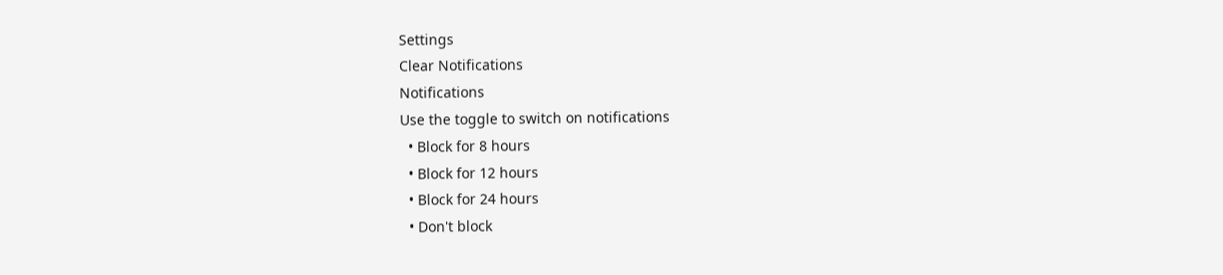Settings
Clear Notifications
Notifications
Use the toggle to switch on notifications
  • Block for 8 hours
  • Block for 12 hours
  • Block for 24 hours
  • Don't block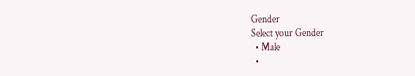Gender
Select your Gender
  • Male
  •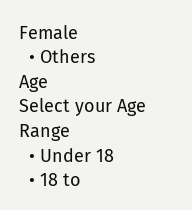Female
  • Others
Age
Select your Age Range
  • Under 18
  • 18 to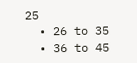25
  • 26 to 35
  • 36 to 45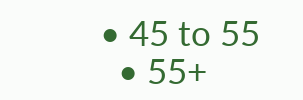• 45 to 55
  • 55+